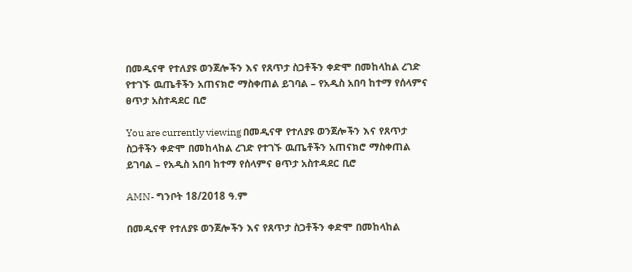በመዲናዋ የተለያዩ ወንጀሎችን እና የጸጥታ ስጋቶችን ቀድሞ በመከላከል ረገድ የተገኙ ዉጤቶችን አጠናክሮ ማስቀጠል ይገባል – የአዲስ አበባ ከተማ የሰላምና ፀጥታ አስተዳደር ቢሮ

You are currently viewing በመዲናዋ የተለያዩ ወንጀሎችን እና የጸጥታ ስጋቶችን ቀድሞ በመከላከል ረገድ የተገኙ ዉጤቶችን አጠናክሮ ማስቀጠል ይገባል – የአዲስ አበባ ከተማ የሰላምና ፀጥታ አስተዳደር ቢሮ

AMN- ግንቦት 18/2018 ዓ.ም

በመዲናዋ የተለያዩ ወንጀሎችን እና የጸጥታ ስጋቶችን ቀድሞ በመከላከል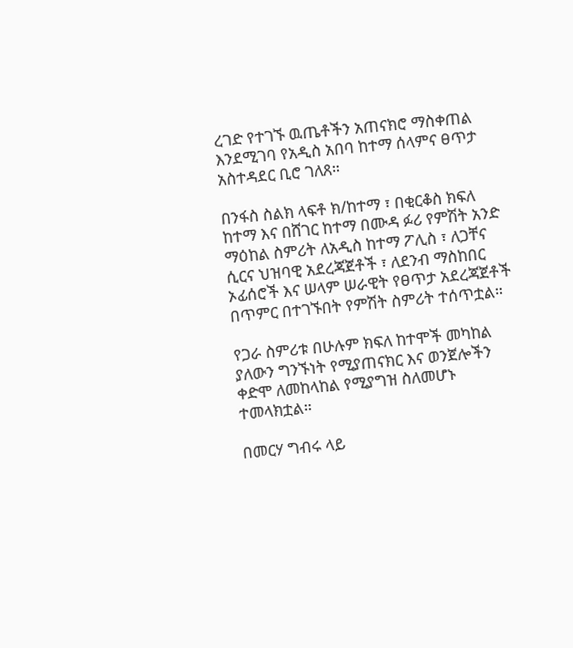ረገድ የተገኙ ዉጤቶችን አጠናክሮ ማስቀጠል እንደሚገባ የአዲስ አበባ ከተማ ሰላምና ፀጥታ አስተዳደር ቢሮ ገለጸ።

በንፋስ ስልክ ላፍቶ ክ/ከተማ ፣ በቂርቆስ ክፍለ ከተማ እና በሸገር ከተማ በሙዳ ፉሪ የምሽት አንድ ማዕከል ስምሪት ለአዲስ ከተማ ፖሊስ ፣ ለጋቸና ሲርና ህዝባዊ አደረጃጀቶች ፣ ለደንብ ማስከበር ኦፊሰሮች እና ሠላም ሠራዊት የፀጥታ አደረጃጀቶች በጥምር በተገኙበት የምሽት ስምሪት ተሰጥቷል።

የጋራ ስምሪቱ በሁሉም ክፍለ ከተሞች መካከል ያለውን ግንኙነት የሚያጠናክር እና ወንጀሎችን ቀድሞ ለመከላከል የሚያግዝ ስለመሆኑ ተመላክቷል።

በመርሃ ግብሩ ላይ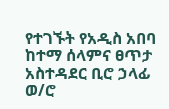የተገኙት የአዲስ አበባ ከተማ ሰላምና ፀጥታ አስተዳደር ቢሮ ኃላፊ ወ/ሮ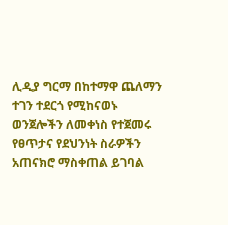ሊዲያ ግርማ በከተማዋ ጨለማን ተገን ተደርጎ የሚከናወኑ ወንጀሎችን ለመቀነስ የተጀመሩ የፀጥታና የደህንነት ስራዎችን አጠናክሮ ማስቀጠል ይገባል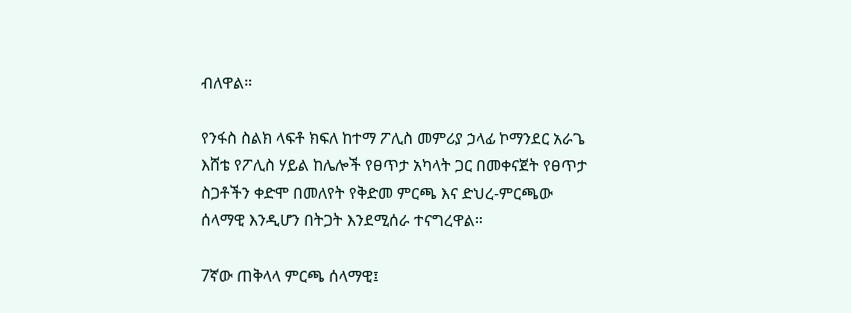ብለዋል።

የንፋስ ስልክ ላፍቶ ክፍለ ከተማ ፖሊስ መምሪያ ኃላፊ ኮማንደር አራጌ እሸቴ የፖሊስ ሃይል ከሌሎች የፀጥታ አካላት ጋር በመቀናጀት የፀጥታ ስጋቶችን ቀድሞ በመለየት የቅድመ ምርጫ እና ድህረ-ምርጫው ሰላማዊ እንዲሆን በትጋት እንደሚሰራ ተናግረዋል።

7ኛው ጠቅላላ ምርጫ ሰላማዊ፤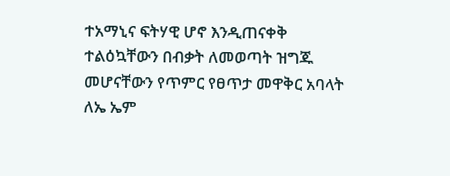ተአማኒና ፍትሃዊ ሆኖ እንዲጠናቀቅ ተልዕኳቸውን በብቃት ለመወጣት ዝግጁ መሆናቸውን የጥምር የፀጥታ መዋቅር አባላት ለኤ ኤም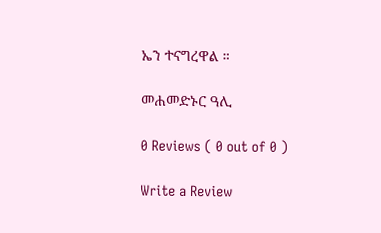ኤን ተናግረዋል ።

መሐመድኑር ዓሊ

0 Reviews ( 0 out of 0 )

Write a Review